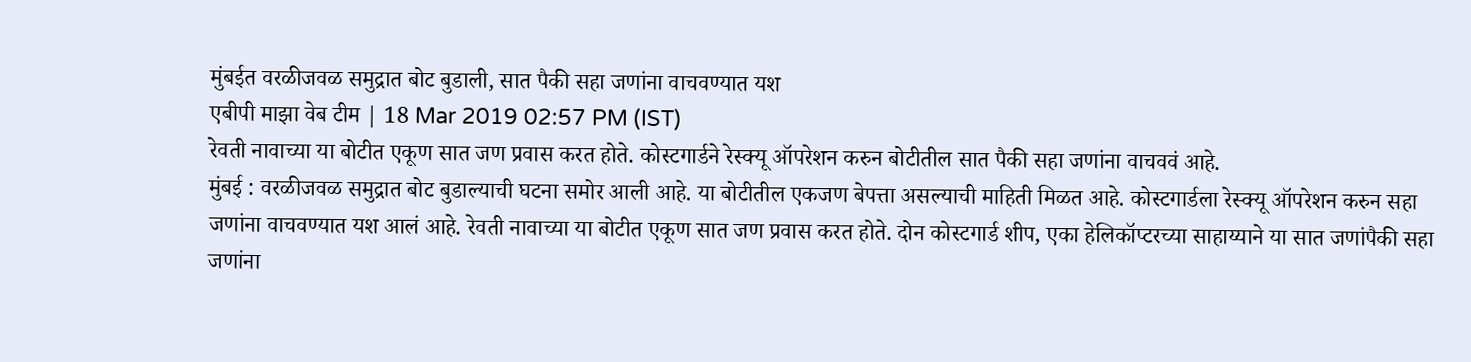मुंबईत वरळीजवळ समुद्रात बोट बुडाली, सात पैकी सहा जणांना वाचवण्यात यश
एबीपी माझा वेब टीम | 18 Mar 2019 02:57 PM (IST)
रेवती नावाच्या या बोटीत एकूण सात जण प्रवास करत होते. कोस्टगार्डने रेस्क्यू ऑपरेशन करुन बोटीतील सात पैकी सहा जणांना वाचववं आहे.
मुंबई : वरळीजवळ समुद्रात बोट बुडाल्याची घटना समोर आली आहे. या बोटीतील एकजण बेपत्ता असल्याची माहिती मिळत आहे. कोस्टगार्डला रेस्क्यू ऑपरेशन करुन सहा जणांना वाचवण्यात यश आलं आहे. रेवती नावाच्या या बोटीत एकूण सात जण प्रवास करत होते. दोन कोस्टगार्ड शीप, एका हेलिकॉप्टरच्या साहाय्याने या सात जणांपैकी सहा जणांना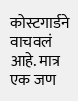कोस्टगार्डने वाचवलं आहे. मात्र एक जण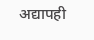अद्यापही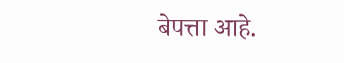बेपत्ता आहे.